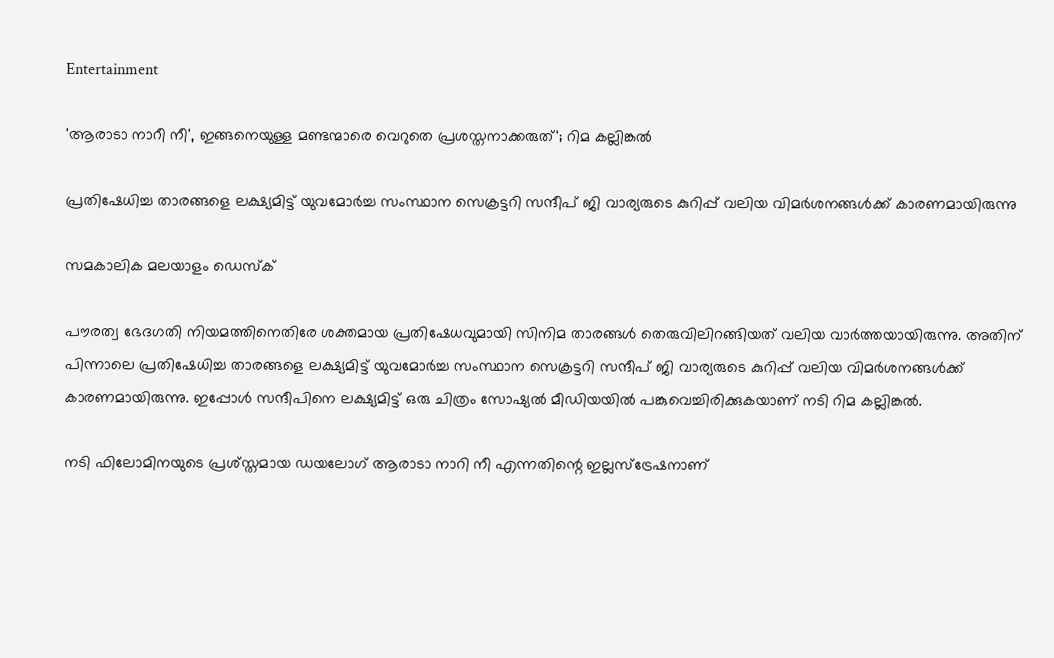Entertainment

'ആരാടാ നാറീ നീ', ഇങ്ങനെയുള്ള മണ്ടന്മാരെ വെറുതെ പ്രശസ്തനാക്കരുത്'; റിമ കല്ലിങ്കല്‍

പ്രതിഷേധിച്ച താരങ്ങളെ ലക്ഷ്യമിട്ട് യുവമോര്‍ച്ച സംസ്ഥാന സെക്രട്ടറി സന്ദീപ് ജി വാര്യരുടെ കുറിപ്പ് വലിയ വിമര്‍ശനങ്ങള്‍ക്ക്‌ കാരണമായിരുന്നു

സമകാലിക മലയാളം ഡെസ്ക്

പൗരത്വ ഭേദഗതി നിയമത്തിനെതിരേ ശക്തമായ പ്രതിഷേധവുമായി സിനിമ താരങ്ങള്‍ തെരുവിലിറങ്ങിയത് വലിയ വാര്‍ത്തയായിരുന്നു. അതിന് പിന്നാലെ പ്രതിഷേധിച്ച താരങ്ങളെ ലക്ഷ്യമിട്ട് യുവമോര്‍ച്ച സംസ്ഥാന സെക്രട്ടറി സന്ദീപ് ജി വാര്യരുടെ കുറിപ്പ് വലിയ വിമര്‍ശനങ്ങള്‍ക്ക്‌ കാരണമായിരുന്നു. ഇപ്പോള്‍ സന്ദീപിനെ ലക്ഷ്യമിട്ട് ഒരു ചിത്രം സോഷ്യല്‍ മീഡിയയില്‍ പങ്കുവെച്ചിരിക്കുകയാണ് നടി റിമ കല്ലിങ്കല്‍.

നടി ഫിലോമിനയുടെ പ്രശ്‌സ്തമായ ഡയലോഗ് ആരാടാ നാറി നീ എന്നതിന്റെ ഇല്ലസ്‌ട്രേഷനാണ്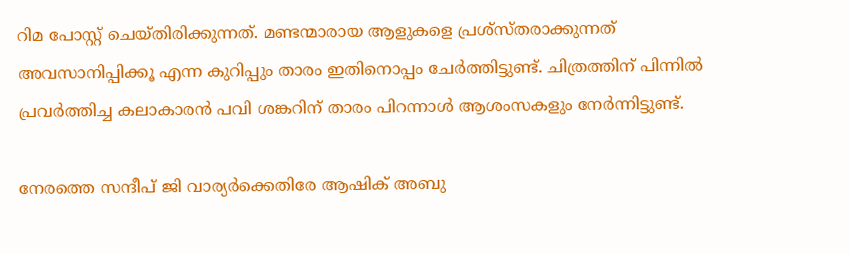റിമ പോസ്റ്റ് ചെയ്തിരിക്കുന്നത്. മണ്ടന്മാരായ ആളുകളെ പ്രശ്‌സ്തരാക്കുന്നത് അവസാനിപ്പിക്കൂ എന്ന കുറിപ്പും താരം ഇതിനൊപ്പം ചേര്‍ത്തിട്ടുണ്ട്. ചിത്രത്തിന് പിന്നില്‍ പ്രവര്‍ത്തിച്ച കലാകാരന്‍ പവി ശങ്കറിന് താരം പിറന്നാള്‍ ആശംസകളും നേര്‍ന്നിട്ടുണ്ട്.

നേരത്തെ സന്ദീപ് ജി വാര്യര്‍ക്കെതിരേ ആഷിക് അബു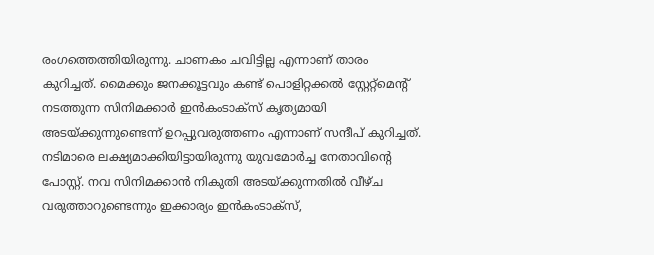രംഗത്തെത്തിയിരുന്നു. ചാണകം ചവിട്ടില്ല എന്നാണ് താരം കുറിച്ചത്. മൈക്കും ജനക്കൂട്ടവും കണ്ട് പൊളിറ്റക്കല്‍ സ്റ്റേറ്റ്‌മെന്റ് നടത്തുന്ന സിനിമക്കാര്‍ ഇന്‍കംടാക്‌സ് കൃത്യമായി അടയ്ക്കുന്നുണ്ടെന്ന് ഉറപ്പുവരുത്തണം എന്നാണ് സന്ദീപ് കുറിച്ചത്. നടിമാരെ ലക്ഷ്യമാക്കിയിട്ടായിരുന്നു യുവമോര്‍ച്ച നേതാവിന്റെ പോസ്റ്റ്. നവ സിനിമക്കാന്‍ നികുതി അടയ്ക്കുന്നതില്‍ വീഴ്ച വരുത്താറുണ്ടെന്നും ഇക്കാര്യം ഇന്‍കംടാക്‌സ്,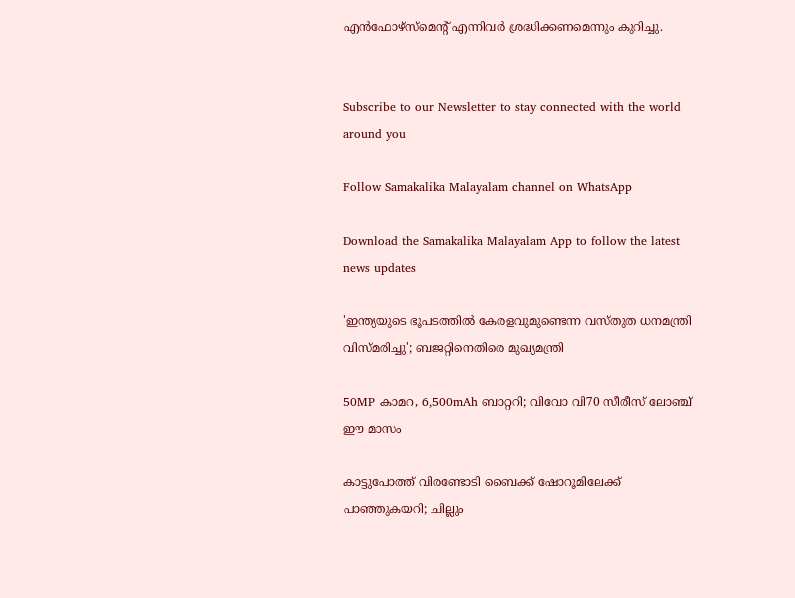എന്‍ഫോഴ്‌സ്‌മെന്റ് എന്നിവര്‍ ശ്രദ്ധിക്കണമെന്നും കുറിച്ചു.


Subscribe to our Newsletter to stay connected with the world around you

Follow Samakalika Malayalam channel on WhatsApp

Download the Samakalika Malayalam App to follow the latest news updates

'ഇന്ത്യയുടെ ഭൂപടത്തില്‍ കേരളവുമുണ്ടെന്ന വസ്തുത ധനമന്ത്രി വിസ്മരിച്ചു'; ബജറ്റിനെതിരെ മുഖ്യമന്ത്രി

50MP കാമറ, 6,500mAh ബാറ്ററി; വിവോ വി70 സീരീസ് ലോഞ്ച് ഈ മാസം

കാട്ടുപോത്ത് വിരണ്ടോടി ബൈക്ക് ഷോറൂമിലേക്ക് പാഞ്ഞുകയറി; ചില്ലും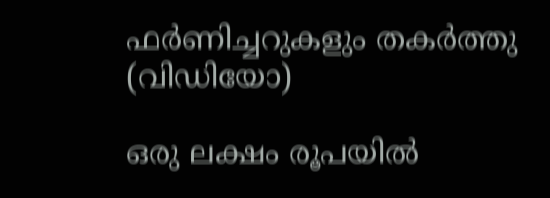ഫർണിച്ചറുകളും തകർത്തു (വിഡിയോ)

ഒരു ലക്ഷം രൂപയില്‍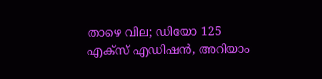താഴെ വില; ഡിയോ 125 എക്‌സ് എഡിഷന്‍, അറിയാം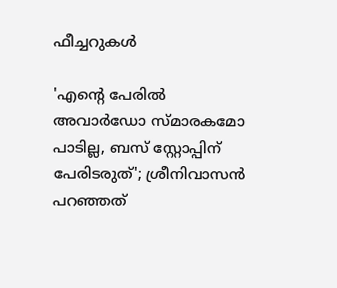ഫീച്ചറുകള്‍

'എന്റെ പേരില്‍ അവാര്‍ഡോ സ്മാരകമോ പാടില്ല, ബസ് സ്റ്റോപ്പിന് പേരിടരുത്'; ശ്രീനിവാസന്‍ പറഞ്ഞത്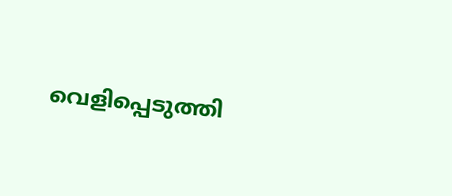വെളിപ്പെടുത്തി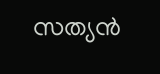സത്യന്‍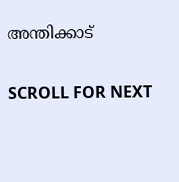അന്തിക്കാട്

SCROLL FOR NEXT